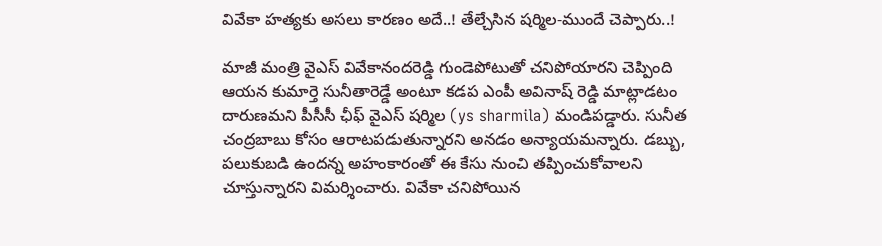వివేకా హత్యకు అసలు కారణం అదే..! తేల్చేసిన షర్మిల-ముందే చెప్పారు..!

మాజీ మంత్రి వైఎస్ వివేకానందరెడ్డి గుండెపోటుతో చనిపోయారని చెప్పింది ఆయన కుమార్తె సునీతారెడ్డే అంటూ కడప ఎంపీ అవినాష్ రెడ్డి మాట్లాడటం దారుణమని పీసీసీ ఛీఫ్ వైఎస్ షర్మిల (ys sharmila) మండిపడ్డారు. సునీత చంద్రబాబు కోసం ఆరాటపడుతున్నారని అనడం అన్యాయమన్నారు. డబ్బు, పలుకుబడి ఉందన్న అహంకారంతో ఈ కేసు నుంచి తప్పించుకోవాలని చూస్తున్నారని విమర్శించారు. వివేకా చనిపోయిన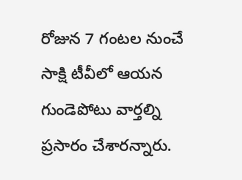రోజున 7 గంటల నుంచే సాక్షి టీవీలో ఆయన గుండెపోటు వార్తల్ని ప్రసారం చేశారన్నారు.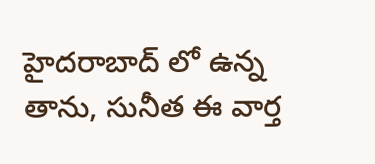హైదరాబాద్ లో ఉన్న తాను, సునీత ఈ వార్త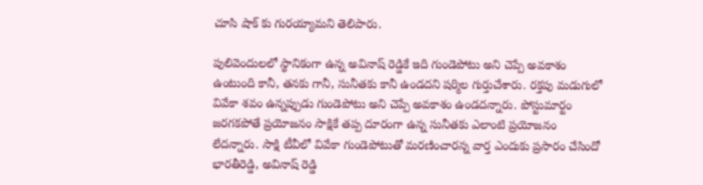చూసి షాక్ కు గురయ్యామని తెలిపారు.

పులివెందులలో స్థానికంగా ఉన్న అవినాష్ రెడ్డికే ఇది గుండెపోటు అని చెప్పే అవకాశం ఉంటుంది కానీ, తనకు గానీ, సునీతకు కానీ ఉండదని షర్మిల గుర్తుచేశారు. రక్తపు మడుగులో వివేకా శవం ఉన్నప్పుడు గుండెపోటు అని చెప్పే అవకాశం ఉండదన్నారు. పోస్టుమార్టం జరగకపోతే ప్రయోజనం సాక్షికే తప్ప దూరంగా ఉన్న సునీతకు ఎలాంటి ప్రయోజనం లేదన్నారు. సాక్షి టీవీలో వివేకా గుండెపోటుతో మరణించారన్న వార్త ఎందుకు ప్రసారం చేసిందో భారతీరెడ్డి, అవినాష్ రెడ్డి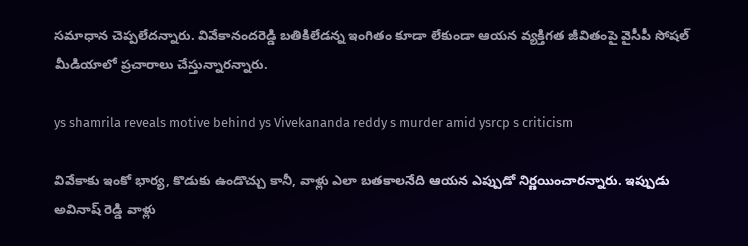సమాధాన చెప్పలేదన్నారు. వివేకానందరెడ్డి బతికిలేడన్న ఇంగితం కూడా లేకుండా ఆయన వ్యక్తిగత జీవితంపై వైసీపీ సోషల్ మీడియాలో ప్రచారాలు చేస్తున్నారన్నారు.

ys shamrila reveals motive behind ys Vivekananda reddy s murder amid ysrcp s criticism

వివేకాకు ఇంకో భార్య, కొడుకు ఉండొచ్చు కానీ, వాళ్లు ఎలా బతకాలనేది ఆయన ఎప్పుడో నిర్ణయించారన్నారు. ఇప్పుడు అవినాష్ రెడ్డి వాళ్లు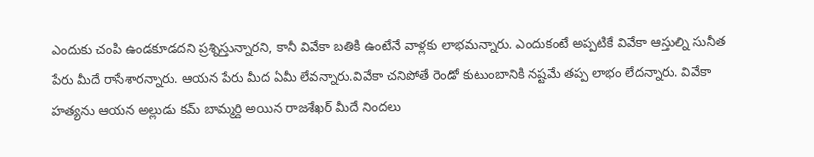ఎందుకు చంపి ఉండకూడదని ప్రశ్నిస్తున్నారని, కానీ వివేకా బతికి ఉంటేనే వాళ్లకు లాభమన్నారు. ఎందుకంటే అప్పటికే వివేకా ఆస్తుల్ని సునీత పేరు మీదే రాసేశారన్నారు. ఆయన పేరు మీద ఏమీ లేవన్నారు.వివేకా చనిపోతే రెండో కుటుంబానికి నష్టమే తప్ప లాభం లేదన్నారు. వివేకా హత్యను ఆయన అల్లుడు కమ్ బామ్మర్ది అయిన రాజశేఖర్ మీదే నిందలు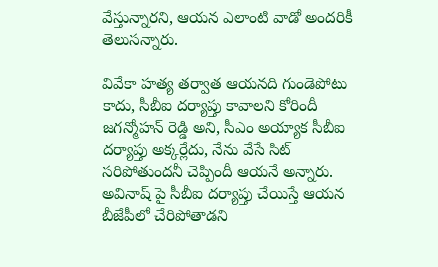వేస్తున్నారని, ఆయన ఎలాంటి వాడో అందరికీ తెలుసన్నారు.

వివేకా హత్య తర్వాత ఆయనది గుండెపోటు కాదు, సీబీఐ దర్యాప్తు కావాలని కోరిందీ జగన్మోహన్ రెడ్డి అని, సీఎం అయ్యాక సీబీఐ దర్యాప్తు అక్కర్లేదు, నేను వేసే సిట్ సరిపోతుందనీ చెప్పిందీ ఆయనే అన్నారు. అవినాష్ పై సీబీఐ దర్యాప్తు చేయిస్తే ఆయన బీజేపీలో చేరిపోతాడని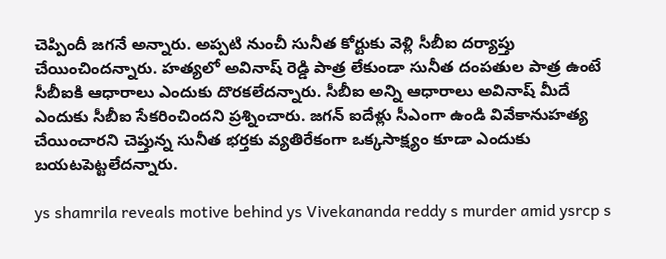చెప్పిందీ జగనే అన్నారు. అప్పటి నుంచీ సునీత కోర్టుకు వెళ్లి సీబీఐ దర్యాప్తు చేయించిందన్నారు. హత్యలో అవినాష్ రెడ్డి పాత్ర లేకుండా సునీత దంపతుల పాత్ర ఉంటే సీబీఐకి ఆధారాలు ఎందుకు దొరకలేదన్నారు. సీబీఐ అన్ని ఆధారాలు అవినాష్ మీదే ఎందుకు సీబీఐ సేకరించిందని ప్రశ్నించారు. జగన్ ఐదేళ్లు సీఎంగా ఉండి వివేకానుహత్య చేయించారని చెప్తున్న సునీత భర్తకు వ్యతిరేకంగా ఒక్కసాక్ష్యం కూడా ఎందుకు బయటపెట్టలేదన్నారు.

ys shamrila reveals motive behind ys Vivekananda reddy s murder amid ysrcp s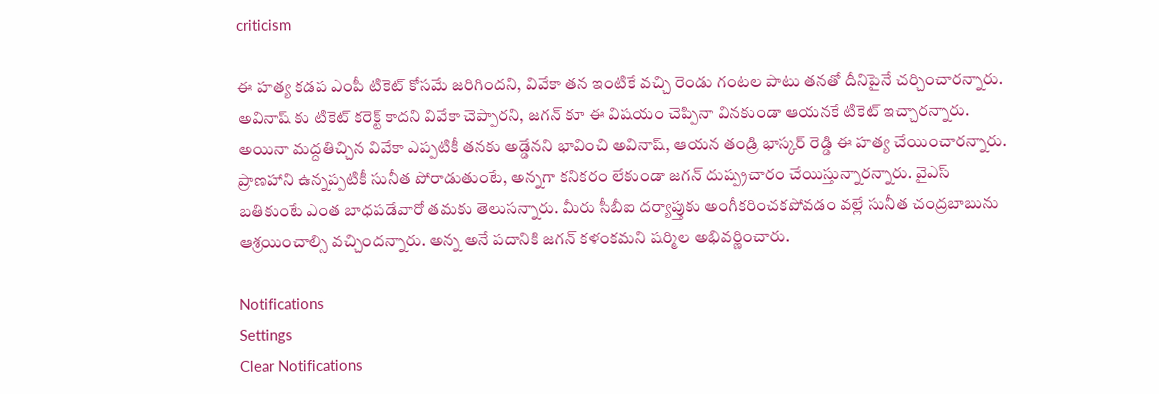criticism

ఈ హత్య కడప ఎంపీ టికెట్ కోసమే జరిగిందని, వివేకా తన ఇంటికే వచ్చి రెండు గంటల పాటు తనతో దీనిపైనే చర్చించారన్నారు. అవినాష్ కు టికెట్ కరెక్ట్ కాదని వివేకా చెప్పారని, జగన్ కూ ఈ విషయం చెప్పినా వినకుండా ఆయనకే టికెట్ ఇచ్చారన్నారు. అయినా మద్దతిచ్చిన వివేకా ఎప్పటికీ తనకు అడ్డేనని భావించి అవినాష్, ఆయన తండ్రి భాస్కర్ రెడ్డి ఈ హత్య చేయించారన్నారు. ప్రాణహాని ఉన్నప్పటికీ సునీత పోరాడుతుంటే, అన్నగా కనికరం లేకుండా జగన్ దుష్ప్రచారం చేయిస్తున్నారన్నారు. వైఎస్ బతికుంటే ఎంత బాధపడేవారో తమకు తెలుసన్నారు. మీరు సీబీఐ దర్యాప్తుకు అంగీకరించకపోవడం వల్లే సునీత చంద్రబాబును ఆశ్రయించాల్సి వచ్చిందన్నారు. అన్న అనే పదానికి జగన్ కళంకమని షర్మిల అభివర్ణించారు.

Notifications
Settings
Clear Notifications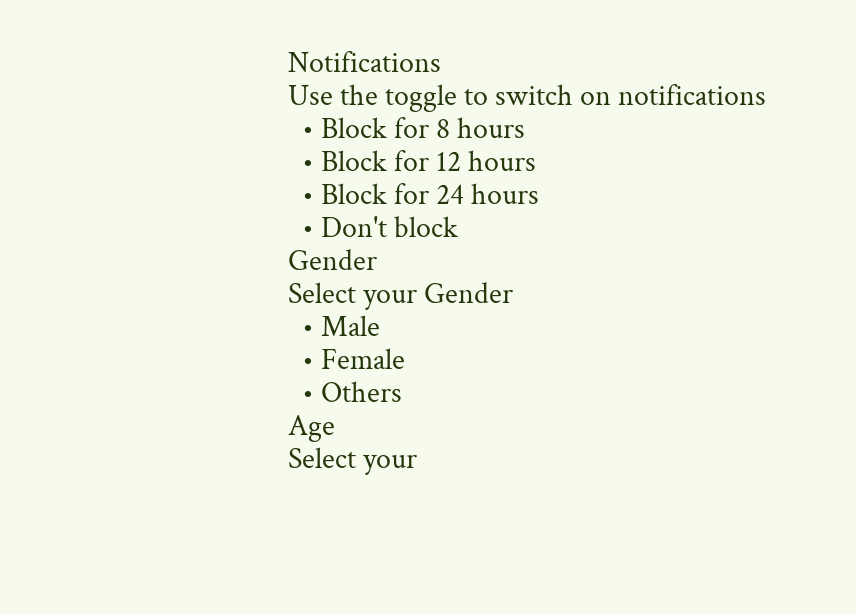Notifications
Use the toggle to switch on notifications
  • Block for 8 hours
  • Block for 12 hours
  • Block for 24 hours
  • Don't block
Gender
Select your Gender
  • Male
  • Female
  • Others
Age
Select your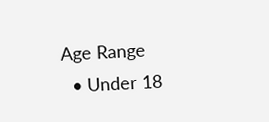Age Range
  • Under 18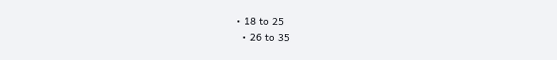• 18 to 25
  • 26 to 35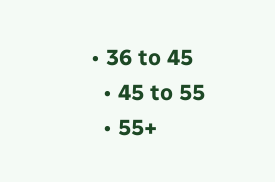• 36 to 45
  • 45 to 55
  • 55+